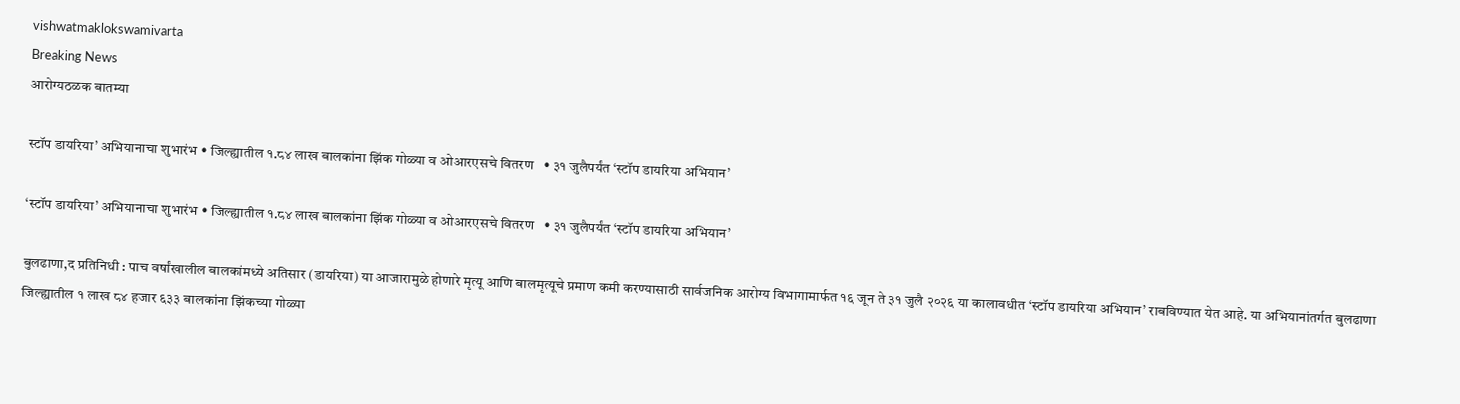vishwatmaklokswamivarta
Breaking News
आरोग्यठळक बातम्या

स्टॉप डायरिया’ अभियानाचा शुभारंभ • जिल्ह्यातील १.८४ लाख बालकांना झिंक गोळ्या व ओआरएसचे वितरण   • ३१ जुलैपर्यंत ‘स्टॉप डायरिया अभियान’

‘स्टॉप डायरिया’ अभियानाचा शुभारंभ • जिल्ह्यातील १.८४ लाख बालकांना झिंक गोळ्या व ओआरएसचे वितरण   • ३१ जुलैपर्यंत ‘स्टॉप डायरिया अभियान’

बुलढाणा,द प्रतिनिधी : पाच वर्षांखालील बालकांमध्ये अतिसार (डायरिया) या आजारामुळे होणारे मृत्यू आणि बालमृत्यूचे प्रमाण कमी करण्यासाठी सार्वजनिक आरोग्य विभागामार्फत १६ जून ते ३१ जुलै २०२६ या कालावधीत ‘स्टॉप डायरिया अभियान’ राबविण्यात येत आहे. या अभियानांतर्गत बुलढाणा जिल्ह्यातील १ लाख ८४ हजार ६३३ बालकांना झिंकच्या गोळ्या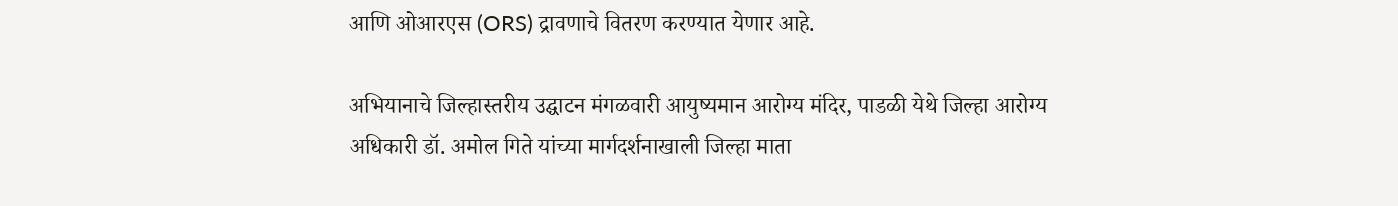आणि ओआरएस (ORS) द्रावणाचे वितरण करण्यात येणार आहे.

अभियानाचे जिल्हास्तरीय उद्घाटन मंगळवारी आयुष्यमान आरोग्य मंदिर, पाडळी येथे जिल्हा आरोग्य अधिकारी डॉ. अमोल गिते यांच्या मार्गदर्शनाखाली जिल्हा माता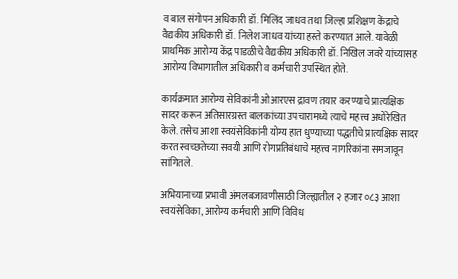व बाल संगोपन अधिकारी डॉ. मिलिंद जाधव तथा जिल्हा प्रशिक्षण केंद्राचे वैद्यकीय अधिकारी डॉ. निलेश जाधव यांच्या हस्ते करण्यात आले. यावेळी प्राथमिक आरोग्य केंद्र पाडळीचे वैद्यकीय अधिकारी डॉ. निखिल जवरे यांच्यासह आरोग्य विभागातील अधिकारी व कर्मचारी उपस्थित होते.

कार्यक्रमात आरोग्य सेविकांनी ओआरएस द्रावण तयार करण्याचे प्रात्यक्षिक सादर करून अतिसारग्रस्त बालकांच्या उपचारामध्ये त्याचे महत्त्व अधोरेखित केले. तसेच आशा स्वयंसेविकांनी योग्य हात धुण्याच्या पद्धतीचे प्रात्यक्षिक सादर करत स्वच्छतेच्या सवयी आणि रोगप्रतिबंधाचे महत्त्व नागरिकांना समजावून सांगितले.

अभियानाच्या प्रभावी अंमलबजावणीसाठी जिल्ह्यातील २ हजार ०८३ आशा स्वयंसेविका, आरोग्य कर्मचारी आणि विविध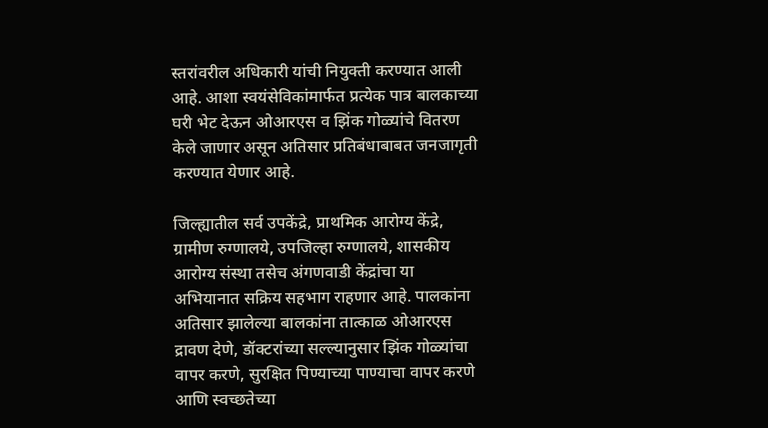स्तरांवरील अधिकारी यांची नियुक्ती करण्यात आली आहे. आशा स्वयंसेविकांमार्फत प्रत्येक पात्र बालकाच्या घरी भेट देऊन ओआरएस व झिंक गोळ्यांचे वितरण केले जाणार असून अतिसार प्रतिबंधाबाबत जनजागृती करण्यात येणार आहे.

जिल्ह्यातील सर्व उपकेंद्रे, प्राथमिक आरोग्य केंद्रे, ग्रामीण रुग्णालये, उपजिल्हा रुग्णालये, शासकीय आरोग्य संस्था तसेच अंगणवाडी केंद्रांचा या अभियानात सक्रिय सहभाग राहणार आहे. पालकांना अतिसार झालेल्या बालकांना तात्काळ ओआरएस द्रावण देणे, डॉक्टरांच्या सल्ल्यानुसार झिंक गोळ्यांचा वापर करणे, सुरक्षित पिण्याच्या पाण्याचा वापर करणे आणि स्वच्छतेच्या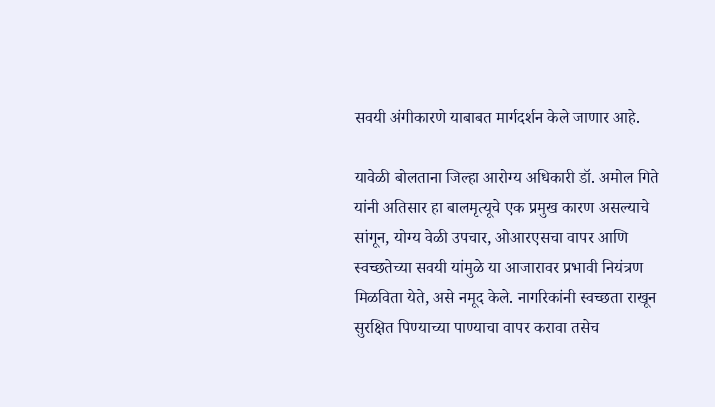सवयी अंगीकारणे याबाबत मार्गदर्शन केले जाणार आहे.

यावेळी बोलताना जिल्हा आरोग्य अधिकारी डॉ. अमोल गिते यांनी अतिसार हा बालमृत्यूचे एक प्रमुख कारण असल्याचे सांगून, योग्य वेळी उपचार, ओआरएसचा वापर आणि स्वच्छतेच्या सवयी यांमुळे या आजारावर प्रभावी नियंत्रण मिळविता येते, असे नमूद केले. नागरिकांनी स्वच्छता राखून सुरक्षित पिण्याच्या पाण्याचा वापर करावा तसेच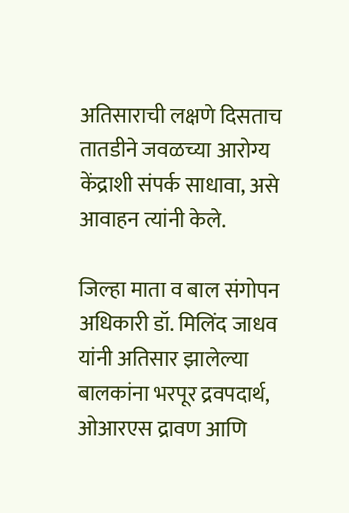अतिसाराची लक्षणे दिसताच तातडीने जवळच्या आरोग्य केंद्राशी संपर्क साधावा, असे आवाहन त्यांनी केले.

जिल्हा माता व बाल संगोपन अधिकारी डॉ. मिलिंद जाधव यांनी अतिसार झालेल्या बालकांना भरपूर द्रवपदार्थ, ओआरएस द्रावण आणि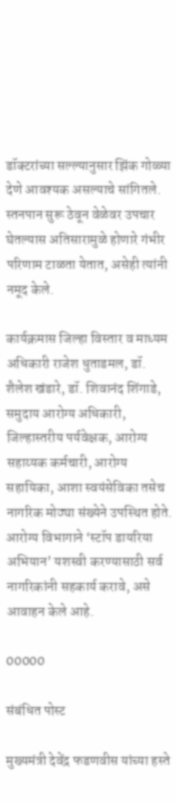डॉक्टरांच्या सल्ल्यानुसार झिंक गोळ्या देणे आवश्यक असल्याचे सांगितले. स्तनपान सुरू ठेवून वेळेवर उपचार घेतल्यास अतिसारामुळे होणारे गंभीर परिणाम टाळता येतात, असेही त्यांनी नमूद केले.

कार्यक्रमास जिल्हा विस्तार व माध्यम अधिकारी राजेश धुताडमल, डॉ. शैलेश खंडारे, डॉ. शिवानंद शिंगाडे, समुदाय आरोग्य अधिकारी, जिल्हास्तरीय पर्यवेक्षक, आरोग्य सहाय्यक कर्मचारी, आरोग्य सहायिका, आशा स्वयंसेविका तसेच नागरिक मोठ्या संख्येने उपस्थित होते. आरोग्य विभागाने ‘स्टॉप डायरिया अभियान’ यशस्वी करण्यासाठी सर्व नागरिकांनी सहकार्य करावे, असे आवाहन केले आहे.

00000

संबंधित पोस्ट

मुख्यमंत्री देवेंद्र फडणवीस यांच्या हस्ते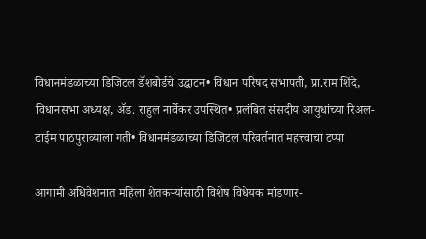विधानमंडळाच्या डिजिटल डॅशबोर्डचे उद्घाटन• विधान परिषद सभापती, प्रा.राम शिंदे, विधानसभा अध्यक्ष, ॲड. राहुल नार्वेकर उपस्थित• प्रलंबित संसदीय आयुधांच्या रिअल-टाईम पाठपुराव्याला गती• विधानमंडळाच्या डिजिटल परिवर्तनात महत्त्वाचा टप्पा

आगामी अधिवेशनात महिला शेतकऱ्यांसाठी विशेष विधेयक मांडणार-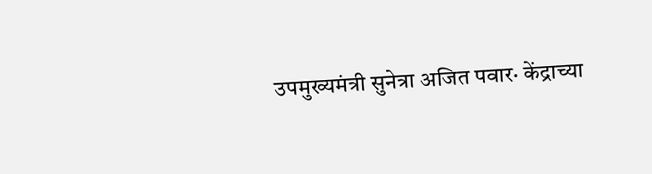उपमुख्यमंत्री सुनेत्रा अजित पवार· केंद्राच्या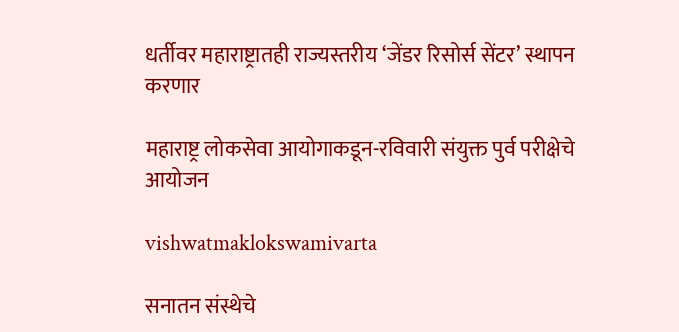धर्तीवर महाराष्ट्रातही राज्यस्तरीय ‘जेंडर रिसोर्स सेंटर’ स्थापन करणार

महाराष्ट्र लोकसेवा आयोगाकडून-रविवारी संयुक्त पुर्व परीक्षेचे आयोजन

vishwatmaklokswamivarta

सनातन संस्थेचे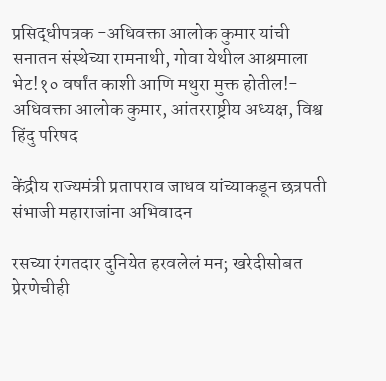प्रसिद्धीपत्रक -अधिवक्ता आलोक कुमार यांची सनातन संस्थेच्या रामनाथी, गोवा येथील आश्रमाला भेट!१० वर्षांत काशी आणि मथुरा मुक्त होतील!- अधिवक्ता आलोक कुमार, आंतरराष्ट्रीय अध्यक्ष, विश्व हिंदु परिषद

केंद्रीय राज्यमंत्री प्रतापराव जाधव यांच्याकडून छत्रपती संभाजी महाराजांना अभिवादन

रसच्या रंगतदार दुनियेत हरवलेलं मन; खरेदीसोबत प्रेरणेचीही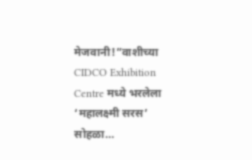मेजवानी!”वाशीच्या CIDCO Exhibition Centre मध्ये भरलेला ‘महालक्ष्मी सरस’ सोहळा…